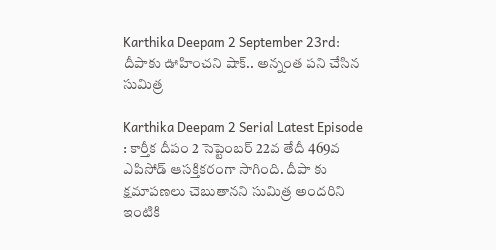Karthika Deepam 2 September 23rd: దీపాకు ఊహించని షాక్.. అన్నంత పని చేసిన సుమిత్ర

Karthika Deepam 2 Serial Latest Episode : కార్తీక దీపం 2 సెప్టెంబర్ 22వ తేదీ 469వ ఎపిసోడ్ ఆసక్తికరంగా సాగింది. దీపా కు క్షమాపణలు చెబుతానని సుమిత్ర అందరిని ఇంటికి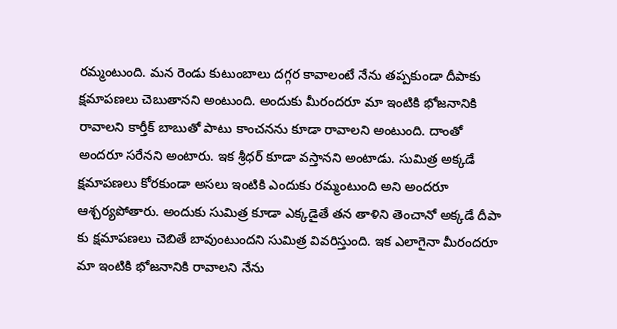రమ్మంటుంది. మన రెండు కుటుంబాలు దగ్గర కావాలంటే నేను తప్పకుండా దీపాకు క్షమాపణలు చెబుతానని అంటుంది. అందుకు మీరందరూ మా ఇంటికి భోజనానికి రావాలని కార్తీక్ బాబుతో పాటు కాంచనను కూడా రావాలని అంటుంది. దాంతో అందరూ సరేనని అంటారు. ఇక శ్రీధర్ కూడా వస్తానని అంటాడు. సుమిత్ర అక్కడే క్షమాపణలు కోరకుండా అసలు ఇంటికి ఎందుకు రమ్మంటుంది అని అందరూ ఆశ్చర్యపోతారు. అందుకు సుమిత్ర కూడా ఎక్కడైతే తన తాళిని తెంచానో అక్కడే దీపా కు క్షమాపణలు చెబితే బావుంటుందని సుమిత్ర వివరిస్తుంది. ఇక ఎలాగైనా మీరందరూ మా ఇంటికి భోజనానికి రావాలని నేను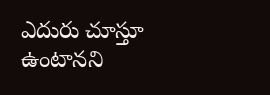ఎదురు చూస్తూ ఉంటానని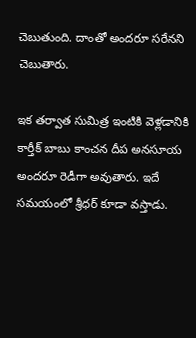చెబుతుంది. దాంతో అందరూ సరేనని చెబుతారు.

ఇక తర్వాత సుమిత్ర ఇంటికి వెళ్లడానికి కార్తీక్ బాబు కాంచన దీప అనసూయ అందరూ రెడీగా అవుతారు. ఇదే సమయంలో శ్రీధర్ కూడా వస్తాడు.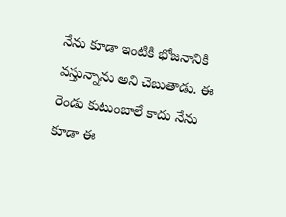నేను కూడా ఇంటికి భోజనానికి వస్తున్నాను అని చెబుతాడు. ఈ రెండు కుటుంబాలే కాదు నేను కూడా ఈ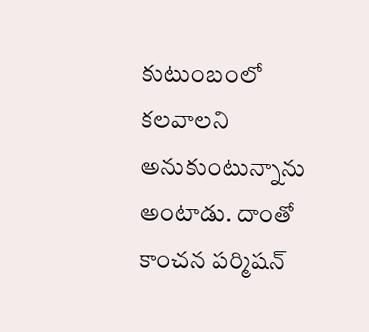కుటుంబంలో కలవాలని అనుకుంటున్నాను అంటాడు. దాంతో కాంచన పర్మిషన్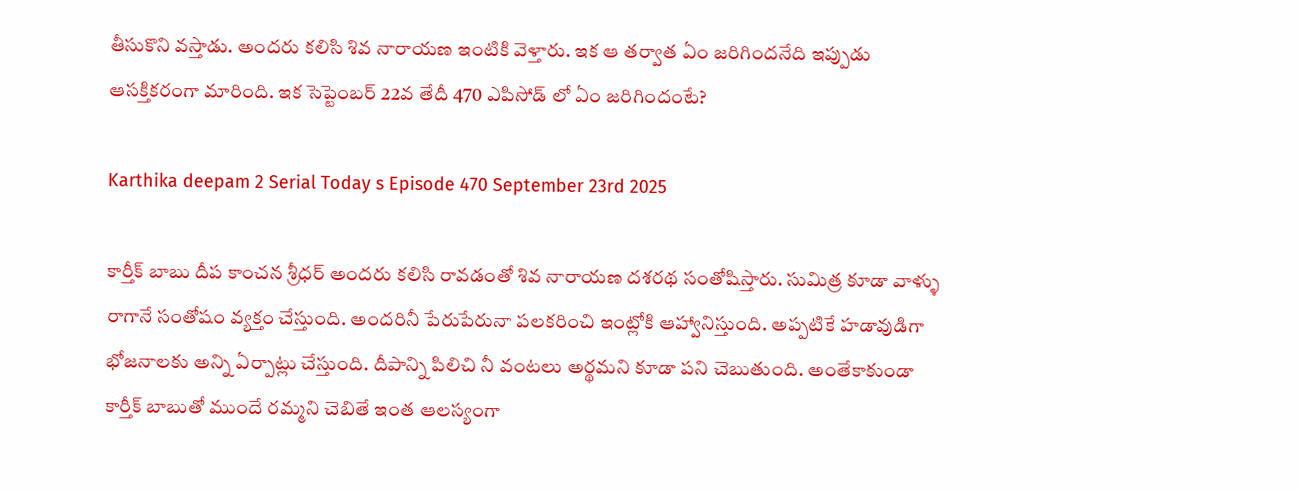తీసుకొని వస్తాడు. అందరు కలిసి శివ నారాయణ ఇంటికి వెళ్తారు. ఇక ఆ తర్వాత ఏం జరిగిందనేది ఇప్పుడు ఆసక్తికరంగా మారింది. ఇక సెప్టెంబర్ 22వ తేదీ 470 ఎపిసోడ్ లో ఏం జరిగిందంటే?

Karthika deepam 2 Serial Today s Episode 470 September 23rd 2025

కార్తీక్ బాబు దీప కాంచన శ్రీధర్ అందరు కలిసి రావడంతో శివ నారాయణ దశరథ సంతోషిస్తారు. సుమిత్ర కూడా వాళ్ళు రాగానే సంతోషం వ్యక్తం చేస్తుంది. అందరినీ పేరుపేరునా పలకరించి ఇంట్లోకి ఆహ్వానిస్తుంది. అప్పటికే హడావుడిగా భోజనాలకు అన్ని ఏర్పాట్లు చేస్తుంది. దీపాన్ని పిలిచి నీ వంటలు అర్థమని కూడా పని చెబుతుంది. అంతేకాకుండా కార్తీక్ బాబుతో ముందే రమ్మని చెబితే ఇంత ఆలస్యంగా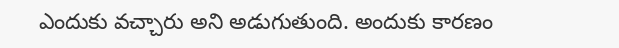ఎందుకు వచ్చారు అని అడుగుతుంది. అందుకు కారణం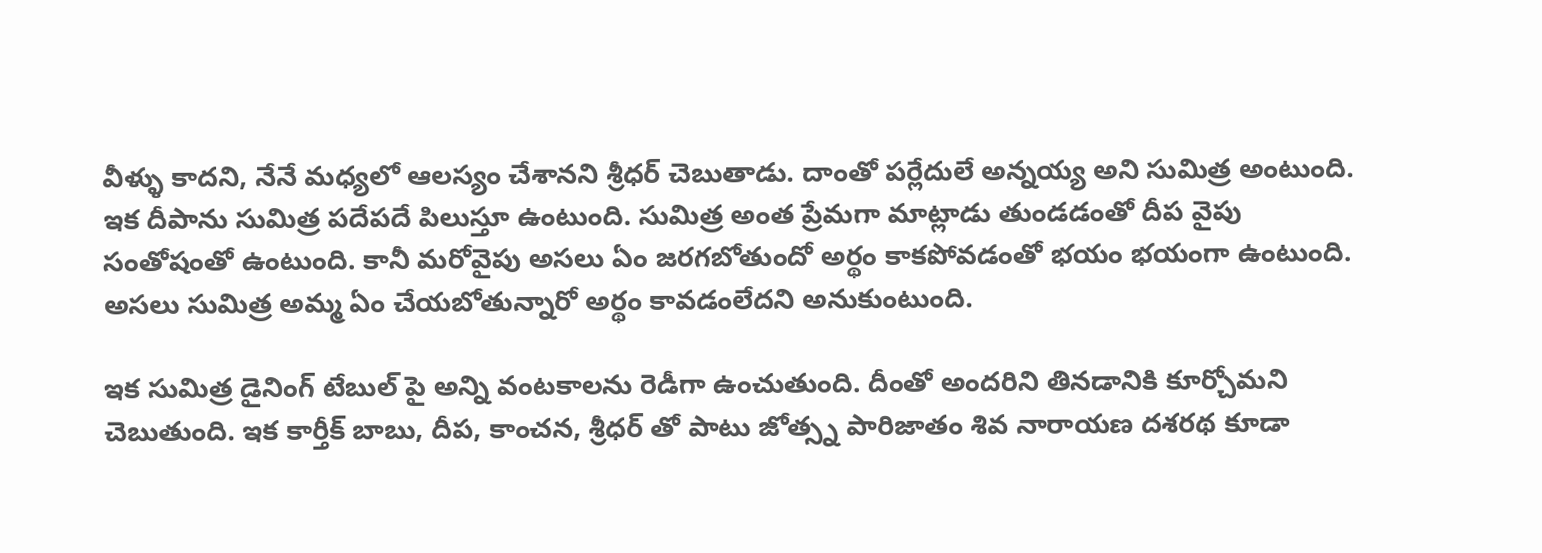వీళ్ళు కాదని, నేనే మధ్యలో ఆలస్యం చేశానని శ్రీధర్ చెబుతాడు. దాంతో పర్లేదులే అన్నయ్య అని సుమిత్ర అంటుంది. ఇక దీపాను సుమిత్ర పదేపదే పిలుస్తూ ఉంటుంది. సుమిత్ర అంత ప్రేమగా మాట్లాడు తుండడంతో దీప వైపు సంతోషంతో ఉంటుంది. కానీ మరోవైపు అసలు ఏం జరగబోతుందో అర్థం కాకపోవడంతో భయం భయంగా ఉంటుంది. అసలు సుమిత్ర అమ్మ ఏం చేయబోతున్నారో అర్థం కావడంలేదని అనుకుంటుంది.

ఇక సుమిత్ర డైనింగ్ టేబుల్ పై అన్ని వంటకాలను రెడీగా ఉంచుతుంది. దీంతో అందరిని తినడానికి కూర్చోమని చెబుతుంది. ఇక కార్తీక్ బాబు, దీప, కాంచన, శ్రీధర్ తో పాటు జోత్స్న పారిజాతం శివ నారాయణ దశరథ కూడా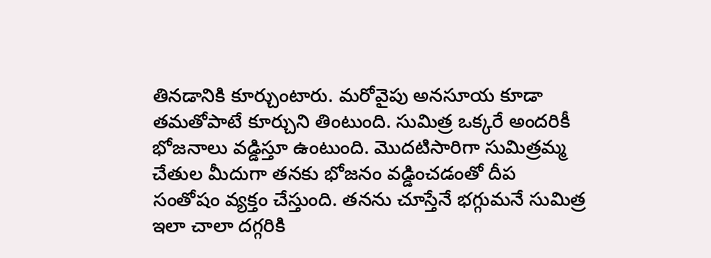తినడానికి కూర్చుంటారు. మరోవైపు అనసూయ కూడా తమతోపాటే కూర్చుని తింటుంది. సుమిత్ర ఒక్కరే అందరికీ భోజనాలు వడ్డిస్తూ ఉంటుంది. మొదటిసారిగా సుమిత్రమ్మ చేతుల మీదుగా తనకు భోజనం వడ్డించడంతో దీప సంతోషం వ్యక్తం చేస్తుంది. తనను చూస్తేనే భగ్గుమనే సుమిత్ర ఇలా చాలా దగ్గరికి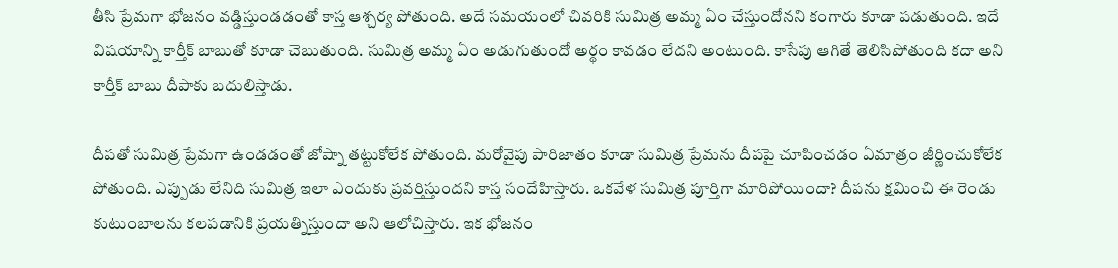తీసి ప్రేమగా భోజనం వడ్డిస్తుండడంతో కాస్త ఆశ్చర్య పోతుంది. అదే సమయంలో చివరికి సుమిత్ర అమ్మ ఏం చేస్తుందోనని కంగారు కూడా పడుతుంది. ఇదే విషయాన్ని కార్తీక్ బాబుతో కూడా చెబుతుంది. సుమిత్ర అమ్మ ఏం అడుగుతుందో అర్థం కావడం లేదని అంటుంది. కాసేపు ఆగితే తెలిసిపోతుంది కదా అని కార్తీక్ బాబు దీపాకు బదులిస్తాడు.

దీపతో సుమిత్ర ప్రేమగా ఉండడంతో జోష్నా తట్టుకోలేక పోతుంది. మరోవైపు పారిజాతం కూడా సుమిత్ర ప్రేమను దీపపై చూపించడం ఏమాత్రం జీర్ణించుకోలేక పోతుంది. ఎప్పుడు లేనిది సుమిత్ర ఇలా ఎందుకు ప్రవర్తిస్తుందని కాస్త సందేహిస్తారు. ఒకవేళ సుమిత్ర పూర్తిగా మారిపోయిందా? దీపను క్షమించి ఈ రెండు కుటుంబాలను కలపడానికి ప్రయత్నిస్తుందా అని ఆలోచిస్తారు. ఇక భోజనం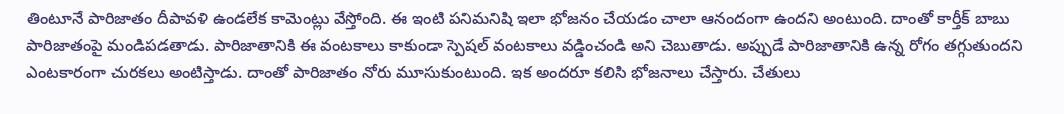తింటూనే పారిజాతం దీపావళి ఉండలేక కామెంట్లు వేస్తోంది. ఈ ఇంటి పనిమనిషి ఇలా భోజనం చేయడం చాలా ఆనందంగా ఉందని అంటుంది. దాంతో కార్తీక్ బాబు పారిజాతంపై మండిపడతాడు. పారిజాతానికి ఈ వంటకాలు కాకుండా స్పెషల్ వంటకాలు వడ్డించండి అని చెబుతాడు. అప్పుడే పారిజాతానికి ఉన్న రోగం తగ్గుతుందని ఎంటకారంగా చురకలు అంటిస్తాడు. దాంతో పారిజాతం నోరు మూసుకుంటుంది. ఇక అందరూ కలిసి భోజనాలు చేస్తారు. చేతులు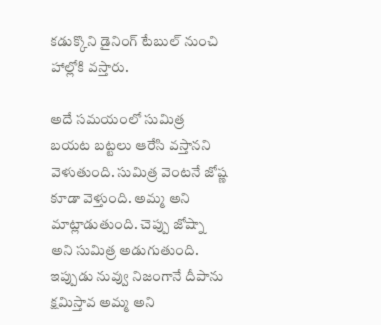కడుక్కొని డైనింగ్ టేబుల్ నుంచి హాల్లోకి వస్తారు.

అదే సమయంలో సుమిత్ర బయట బట్టలు ఆరేసి వస్తానని వెళుతుంది. సుమిత్ర వెంటనే జోష్ణ కూడా వెళ్తుంది. అమ్మ అని మాట్లాడుతుంది. చెప్పు జోష్నా అని సుమిత్ర అడుగుతుంది. ఇప్పుడు నువ్వు నిజంగానే దీపాను క్షమిస్తావ అమ్మ అని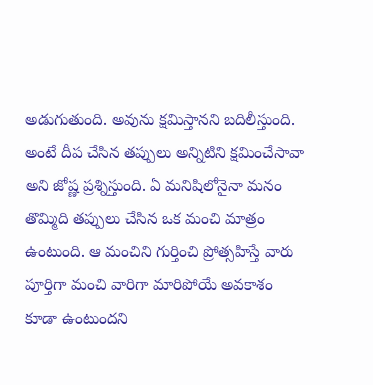అడుగుతుంది. అవును క్షమిస్తానని బదిలీస్తుంది. అంటే దీప చేసిన తప్పులు అన్నిటిని క్షమించేసావా అని జోష్ణ ప్రశ్నిస్తుంది. ఏ మనిషిలోనైనా మనం తొమ్మిది తప్పులు చేసిన ఒక మంచి మాత్రం ఉంటుంది. ఆ మంచిని గుర్తించి ప్రోత్సహిస్తే వారు పూర్తిగా మంచి వారిగా మారిపోయే అవకాశం కూడా ఉంటుందని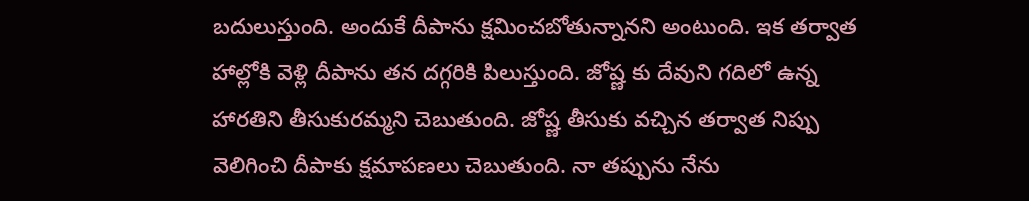బదులుస్తుంది. అందుకే దీపాను క్షమించబోతున్నానని అంటుంది. ఇక తర్వాత హాల్లోకి వెళ్లి దీపాను తన దగ్గరికి పిలుస్తుంది. జోష్ణ కు దేవుని గదిలో ఉన్న హారతిని తీసుకురమ్మని చెబుతుంది. జోష్ణ తీసుకు వచ్చిన తర్వాత నిప్పు వెలిగించి దీపాకు క్షమాపణలు చెబుతుంది. నా తప్పును నేను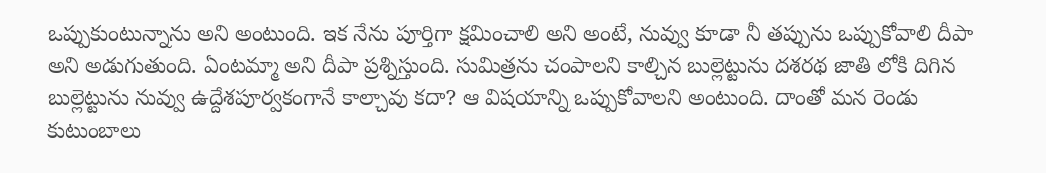ఒప్పుకుంటున్నాను అని అంటుంది. ఇక నేను పూర్తిగా క్షమించాలి అని అంటే, నువ్వు కూడా నీ తప్పును ఒప్పుకోవాలి దీపా అని అడుగుతుంది. ఏంటమ్మా అని దీపా ప్రశ్నిస్తుంది. సుమిత్రను చంపాలని కాల్చిన బుల్లెట్టును దశరథ జాతి లోకి దిగిన బుల్లెట్టును నువ్వు ఉద్దేశపూర్వకంగానే కాల్చావు కదా? ఆ విషయాన్ని ఒప్పుకోవాలని అంటుంది. దాంతో మన రెండు కుటుంబాలు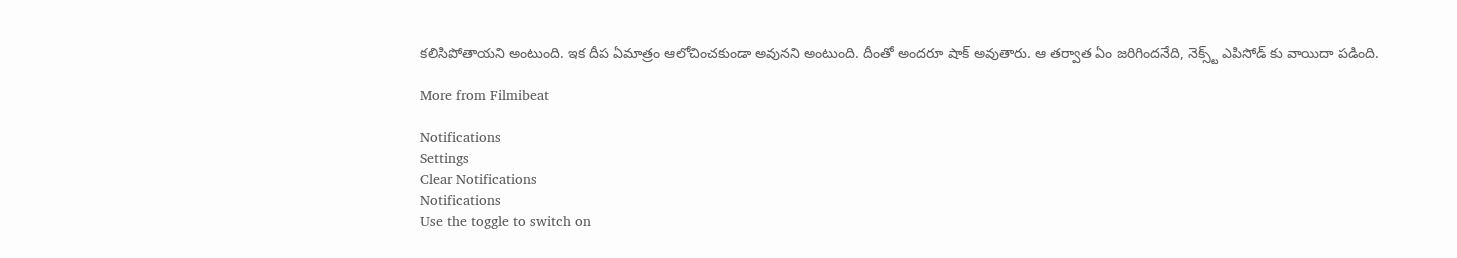కలిసిపోతాయని అంటుంది. ఇక దీప ఏమాత్రం ఆలోచించకుండా అవునని అంటుంది. దీంతో అందరూ షాక్ అవుతారు. ఆ తర్వాత ఏం జరిగిందనేది, నెక్స్ట్ ఎపిసోడ్ కు వాయిదా పడింది.

More from Filmibeat

Notifications
Settings
Clear Notifications
Notifications
Use the toggle to switch on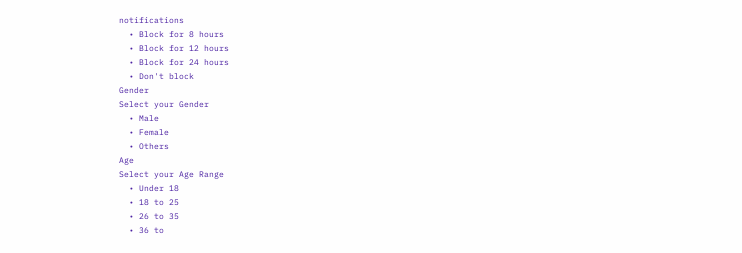notifications
  • Block for 8 hours
  • Block for 12 hours
  • Block for 24 hours
  • Don't block
Gender
Select your Gender
  • Male
  • Female
  • Others
Age
Select your Age Range
  • Under 18
  • 18 to 25
  • 26 to 35
  • 36 to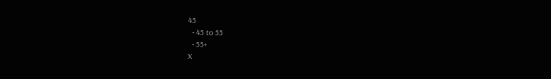45
  • 45 to 55
  • 55+
X